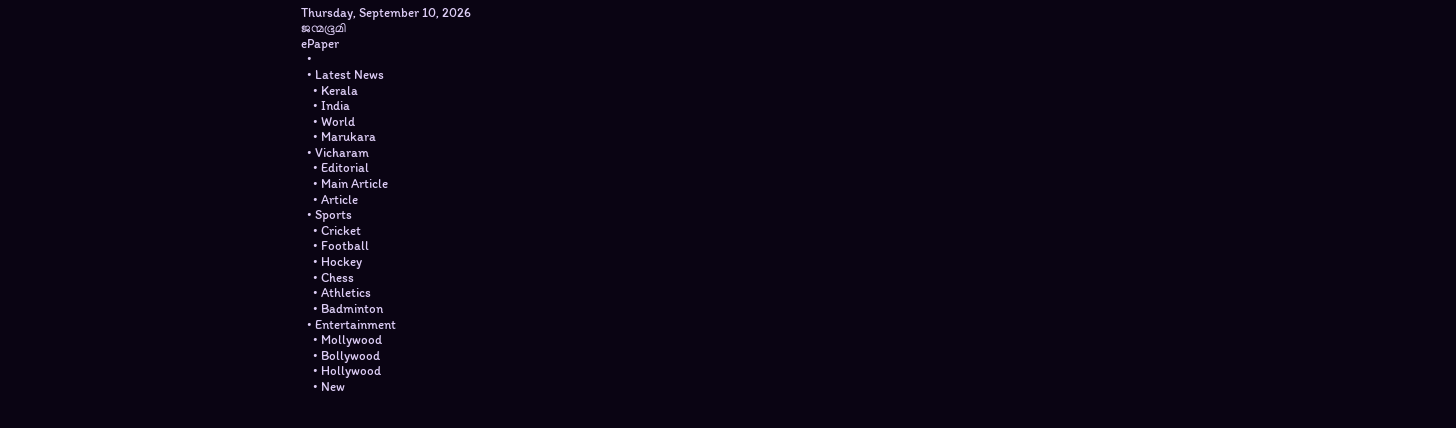Thursday, September 10, 2026
ജന്മഭൂമി
ePaper
  •
  • Latest News
    • Kerala
    • India
    • World
    • Marukara
  • Vicharam
    • Editorial
    • Main Article
    • Article
  • Sports
    • Cricket
    • Football
    • Hockey
    • Chess
    • Athletics
    • Badminton
  • Entertainment
    • Mollywood
    • Bollywood
    • Hollywood
    • New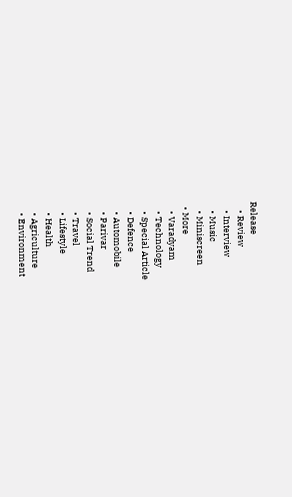Release
    • Review
    • Interview
    • Music
    • Miniscreen
  • More
    • Varadyam
    • Technology
    • Special Article
    • Defence
    • Automobile
    • Parivar
    • Social Trend
    • Travel
    • Lifestyle
    • Health
    • Agriculture
    • Environment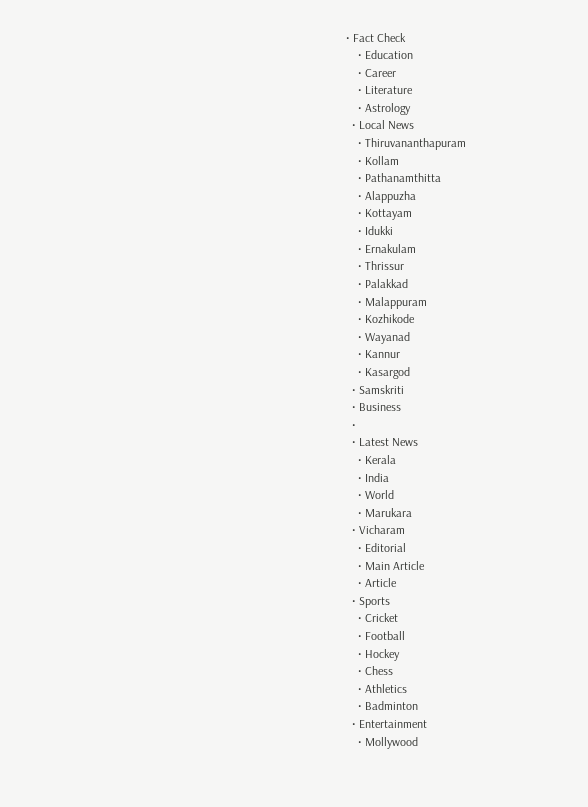• Fact Check
    • Education
    • Career
    • Literature
    • Astrology
  • Local News
    • Thiruvananthapuram
    • Kollam
    • Pathanamthitta
    • Alappuzha
    • Kottayam
    • Idukki
    • Ernakulam
    • Thrissur
    • Palakkad
    • Malappuram
    • Kozhikode
    • Wayanad
    • Kannur
    • Kasargod
  • Samskriti
  • Business
  •
  • Latest News
    • Kerala
    • India
    • World
    • Marukara
  • Vicharam
    • Editorial
    • Main Article
    • Article
  • Sports
    • Cricket
    • Football
    • Hockey
    • Chess
    • Athletics
    • Badminton
  • Entertainment
    • Mollywood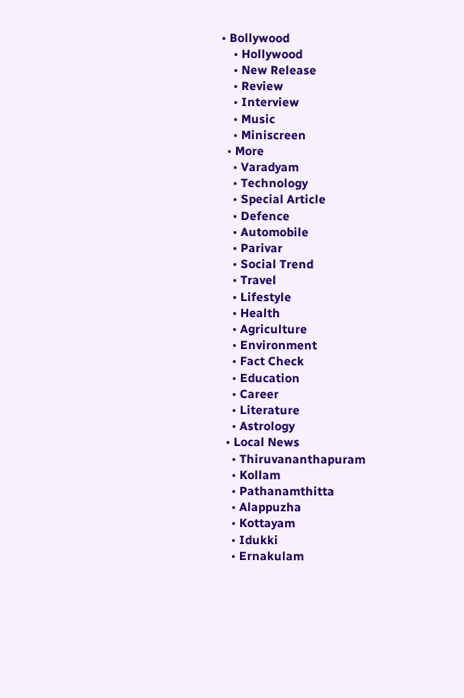• Bollywood
    • Hollywood
    • New Release
    • Review
    • Interview
    • Music
    • Miniscreen
  • More
    • Varadyam
    • Technology
    • Special Article
    • Defence
    • Automobile
    • Parivar
    • Social Trend
    • Travel
    • Lifestyle
    • Health
    • Agriculture
    • Environment
    • Fact Check
    • Education
    • Career
    • Literature
    • Astrology
  • Local News
    • Thiruvananthapuram
    • Kollam
    • Pathanamthitta
    • Alappuzha
    • Kottayam
    • Idukki
    • Ernakulam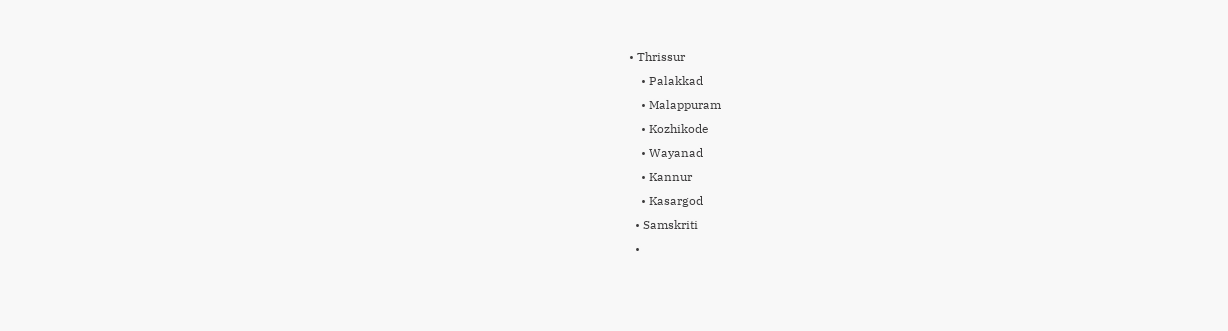• Thrissur
    • Palakkad
    • Malappuram
    • Kozhikode
    • Wayanad
    • Kannur
    • Kasargod
  • Samskriti
  •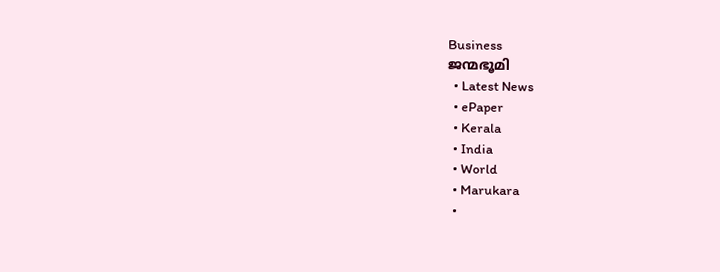Business
ജന്മഭൂമി
  • Latest News
  • ePaper
  • Kerala
  • India
  • World
  • Marukara
  •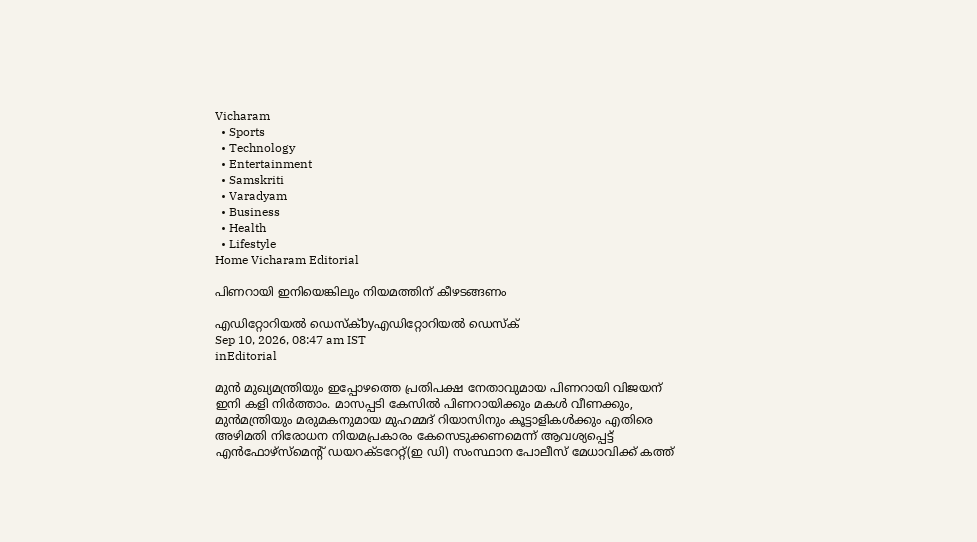Vicharam
  • Sports
  • Technology
  • Entertainment
  • Samskriti
  • Varadyam
  • Business
  • Health
  • Lifestyle
Home Vicharam Editorial

പിണറായി ഇനിയെങ്കിലും നിയമത്തിന് കീഴടങ്ങണം

എഡിറ്റോറിയൽ ഡെസ്ക്byഎഡിറ്റോറിയൽ ഡെസ്ക്
Sep 10, 2026, 08:47 am IST
inEditorial

മുന്‍ മുഖ്യമന്ത്രിയും ഇപ്പോഴത്തെ പ്രതിപക്ഷ നേതാവുമായ പിണറായി വിജയന് ഇനി കളി നിര്‍ത്താം. മാസപ്പടി കേസില്‍ പിണറായിക്കും മകള്‍ വീണക്കും, മുന്‍മന്ത്രിയും മരുമകനുമായ മുഹമ്മദ് റിയാസിനും കൂട്ടാളികള്‍ക്കും എതിരെ അഴിമതി നിരോധന നിയമപ്രകാരം കേസെടുക്കണമെന്ന് ആവശ്യപ്പെട്ട് എന്‍ഫോഴ്സ്മെന്റ് ഡയറക്ടറേറ്റ്(ഇ ഡി) സംസ്ഥാന പോലീസ് മേധാവിക്ക് കത്ത്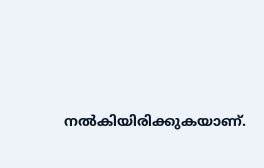നല്‍കിയിരിക്കുകയാണ്.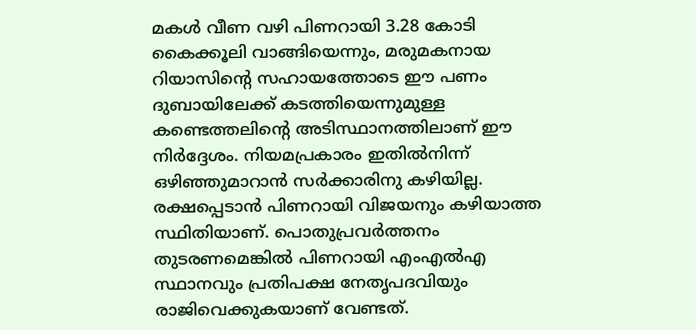മകള്‍ വീണ വഴി പിണറായി 3.28 കോടി കൈക്കൂലി വാങ്ങിയെന്നും, മരുമകനായ റിയാസിന്റെ സഹായത്തോടെ ഈ പണം ദുബായിലേക്ക് കടത്തിയെന്നുമുള്ള കണ്ടെത്തലിന്റെ അടിസ്ഥാനത്തിലാണ് ഈ നിര്‍ദ്ദേശം. നിയമപ്രകാരം ഇതില്‍നിന്ന് ഒഴിഞ്ഞുമാറാന്‍ സര്‍ക്കാരിനു കഴിയില്ല. രക്ഷപ്പെടാന്‍ പിണറായി വിജയനും കഴിയാത്ത സ്ഥിതിയാണ്. പൊതുപ്രവര്‍ത്തനം തുടരണമെങ്കില്‍ പിണറായി എംഎല്‍എ സ്ഥാനവും പ്രതിപക്ഷ നേതൃപദവിയും രാജിവെക്കുകയാണ് വേണ്ടത്.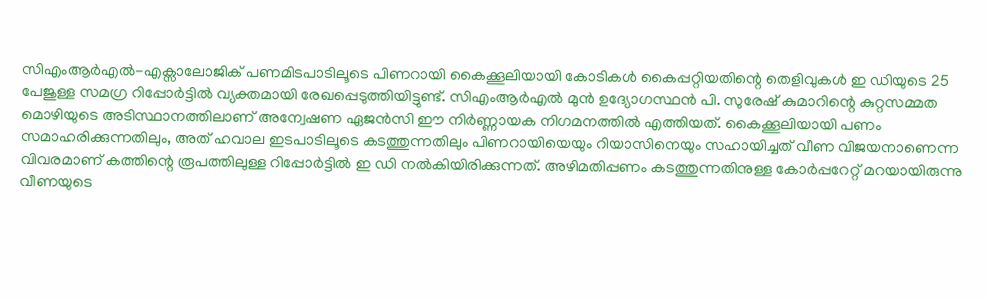സിഎംആര്‍എല്‍-എക്സാലോജിക് പണമിടപാടിലൂടെ പിണറായി കൈക്കൂലിയായി കോടികള്‍ കൈപ്പറ്റിയതിന്റെ തെളിവുകള്‍ ഇ ഡിയുടെ 25 പേജുള്ള സമഗ്ര റിപ്പോര്‍ട്ടില്‍ വ്യക്തമായി രേഖപ്പെടുത്തിയിട്ടുണ്ട്. സിഎംആര്‍എല്‍ മുന്‍ ഉദ്യോഗസ്ഥന്‍ പി. സുരേഷ് കുമാറിന്റെ കുറ്റസമ്മത മൊഴിയുടെ അടിസ്ഥാനത്തിലാണ് അന്വേഷണ ഏജന്‍സി ഈ നിര്‍ണ്ണായക നിഗമനത്തില്‍ എത്തിയത്. കൈക്കൂലിയായി പണം സമാഹരിക്കുന്നതിലും, അത് ഹവാല ഇടപാടിലൂടെ കടത്തുന്നതിലും പിണറായിയെയും റിയാസിനെയും സഹായിച്ചത് വീണ വിജയനാണെന്ന വിവരമാണ് കത്തിന്റെ രൂപത്തിലുള്ള റിപ്പോര്‍ട്ടില്‍ ഇ ഡി നല്‍കിയിരിക്കുന്നത്. അഴിമതിപ്പണം കടത്തുന്നതിനുള്ള കോര്‍പ്പറേറ്റ് മറയായിരുന്നു വീണയുടെ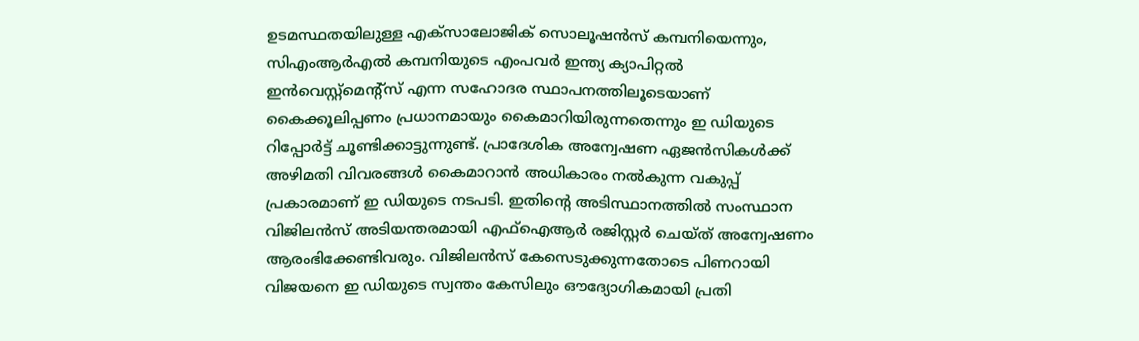ഉടമസ്ഥതയിലുള്ള എക്‌സാലോജിക് സൊലൂഷന്‍സ് കമ്പനിയെന്നും, സിഎംആര്‍എല്‍ കമ്പനിയുടെ എംപവര്‍ ഇന്ത്യ ക്യാപിറ്റല്‍ ഇന്‍വെസ്റ്റ്‌മെന്റ്‌സ് എന്ന സഹോദര സ്ഥാപനത്തിലൂടെയാണ് കൈക്കൂലിപ്പണം പ്രധാനമായും കൈമാറിയിരുന്നതെന്നും ഇ ഡിയുടെ റിപ്പോര്‍ട്ട് ചൂണ്ടിക്കാട്ടുന്നുണ്ട്. പ്രാദേശിക അന്വേഷണ ഏജന്‍സികള്‍ക്ക് അഴിമതി വിവരങ്ങള്‍ കൈമാറാന്‍ അധികാരം നല്‍കുന്ന വകുപ്പ് പ്രകാരമാണ് ഇ ഡിയുടെ നടപടി. ഇതിന്റെ അടിസ്ഥാനത്തില്‍ സംസ്ഥാന വിജിലന്‍സ് അടിയന്തരമായി എഫ്ഐആര്‍ രജിസ്റ്റര്‍ ചെയ്ത് അന്വേഷണം ആരംഭിക്കേണ്ടിവരും. വിജിലന്‍സ് കേസെടുക്കുന്നതോടെ പിണറായി വിജയനെ ഇ ഡിയുടെ സ്വന്തം കേസിലും ഔദ്യോഗികമായി പ്രതി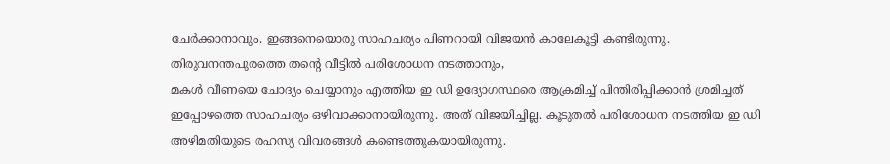ചേര്‍ക്കാനാവും. ഇങ്ങനെയൊരു സാഹചര്യം പിണറായി വിജയന്‍ കാലേകൂട്ടി കണ്ടിരുന്നു. തിരുവനന്തപുരത്തെ തന്റെ വീട്ടില്‍ പരിശോധന നടത്താനും,
മകള്‍ വീണയെ ചോദ്യം ചെയ്യാനും എത്തിയ ഇ ഡി ഉദ്യോഗസ്ഥരെ ആക്രമിച്ച് പിന്തിരിപ്പിക്കാന്‍ ശ്രമിച്ചത് ഇപ്പോഴത്തെ സാഹചര്യം ഒഴിവാക്കാനായിരുന്നു. അത് വിജയിച്ചില്ല. കൂടുതല്‍ പരിശോധന നടത്തിയ ഇ ഡി അഴിമതിയുടെ രഹസ്യ വിവരങ്ങള്‍ കണ്ടെത്തുകയായിരുന്നു.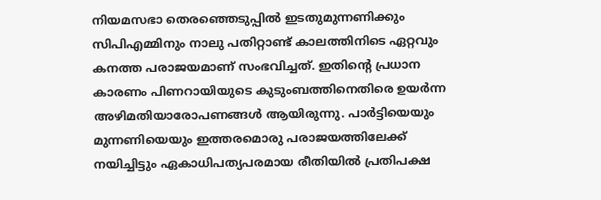നിയമസഭാ തെരഞ്ഞെടുപ്പില്‍ ഇടതുമുന്നണിക്കും സിപിഎമ്മിനും നാലു പതിറ്റാണ്ട് കാലത്തിനിടെ ഏറ്റവും കനത്ത പരാജയമാണ് സംഭവിച്ചത്. ഇതിന്റെ പ്രധാന കാരണം പിണറായിയുടെ കുടുംബത്തിനെതിരെ ഉയര്‍ന്ന അഴിമതിയാരോപണങ്ങള്‍ ആയിരുന്നു. പാര്‍ട്ടിയെയും മുന്നണിയെയും ഇത്തരമൊരു പരാജയത്തിലേക്ക് നയിച്ചിട്ടും ഏകാധിപത്യപരമായ രീതിയില്‍ പ്രതിപക്ഷ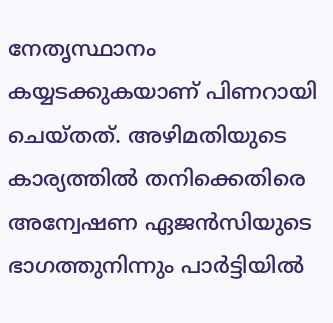നേതൃസ്ഥാനം കയ്യടക്കുകയാണ് പിണറായി ചെയ്തത്. അഴിമതിയുടെ കാര്യത്തില്‍ തനിക്കെതിരെ അന്വേഷണ ഏജന്‍സിയുടെ ഭാഗത്തുനിന്നും പാര്‍ട്ടിയില്‍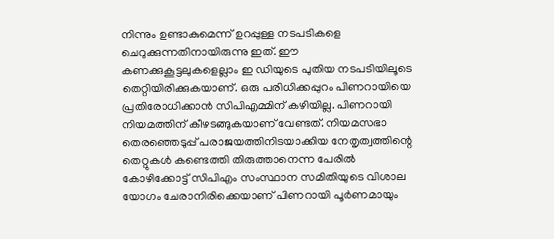നിന്നും ഉണ്ടാകുമെന്ന് ഉറപ്പുള്ള നടപടികളെ ചെറുക്കുന്നതിനായിരുന്നു ഇത്. ഈ കണക്കുകൂട്ടലുകളെല്ലാം ഇ ഡിയുടെ പുതിയ നടപടിയിലൂടെ തെറ്റിയിരിക്കുകയാണ്. ഒരു പരിധിക്കപ്പുറം പിണറായിയെ പ്രതിരോധിക്കാന്‍ സിപിഎമ്മിന് കഴിയില്ല. പിണറായി നിയമത്തിന് കീഴടങ്ങുകയാണ് വേണ്ടത്. നിയമസഭാ തെരഞ്ഞെടുപ്പ് പരാജയത്തിനിടയാക്കിയ നേതൃത്വത്തിന്റെ തെറ്റുകള്‍ കണ്ടെത്തി തിരുത്താനെന്ന പേരില്‍ കോഴിക്കോട്ട് സിപിഎം സംസ്ഥാന സമിതിയുടെ വിശാല യോഗം ചേരാനിരിക്കെയാണ് പിണറായി പൂര്‍ണമായും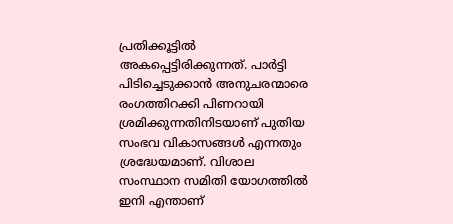പ്രതിക്കൂട്ടില്‍ അകപ്പെട്ടിരിക്കുന്നത്. പാര്‍ട്ടി പിടിച്ചെടുക്കാന്‍ അനുചരന്മാരെ രംഗത്തിറക്കി പിണറായി ശ്രമിക്കുന്നതിനിടയാണ് പുതിയ സംഭവ വികാസങ്ങള്‍ എന്നതും ശ്രദ്ധേയമാണ്. വിശാല സംസ്ഥാന സമിതി യോഗത്തില്‍ ഇനി എന്താണ്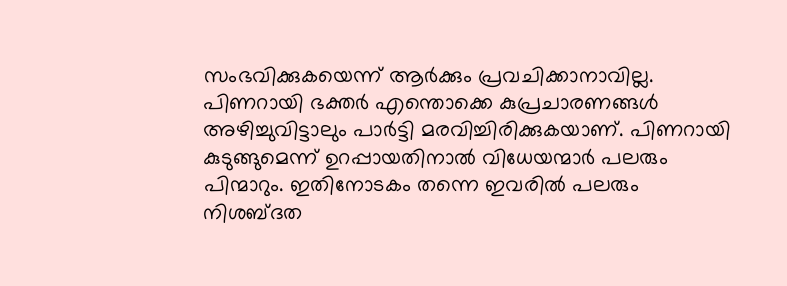സംഭവിക്കുകയെന്ന് ആര്‍ക്കും പ്രവചിക്കാനാവില്ല. പിണറായി ഭക്തര്‍ എന്തൊക്കെ കുപ്രചാരണങ്ങള്‍ അഴിച്ചുവിട്ടാലും പാര്‍ട്ടി മരവിച്ചിരിക്കുകയാണ്. പിണറായി കുടുങ്ങുമെന്ന് ഉറപ്പായതിനാല്‍ വിധേയന്മാര്‍ പലരും പിന്മാറും. ഇതിനോടകം തന്നെ ഇവരില്‍ പലരും നിശബ്ദത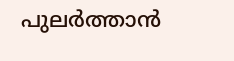പുലര്‍ത്താന്‍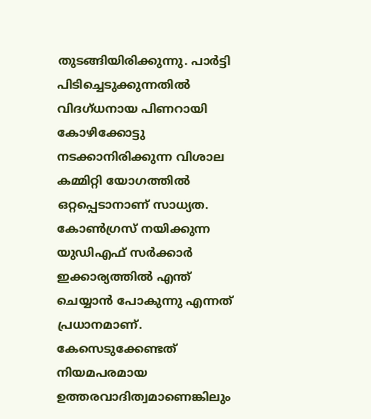തുടങ്ങിയിരിക്കുന്നു. പാര്‍ട്ടി പിടിച്ചെടുക്കുന്നതില്‍ വിദഗ്ധനായ പിണറായി കോഴിക്കോട്ടു നടക്കാനിരിക്കുന്ന വിശാല കമ്മിറ്റി യോഗത്തില്‍ ഒറ്റപ്പെടാനാണ് സാധ്യത. കോണ്‍ഗ്രസ് നയിക്കുന്ന യുഡിഎഫ് സര്‍ക്കാര്‍ ഇക്കാര്യത്തില്‍ എന്ത് ചെയ്യാന്‍ പോകുന്നു എന്നത് പ്രധാനമാണ്. കേസെടുക്കേണ്ടത് നിയമപരമായ ഉത്തരവാദിത്വമാണെങ്കിലും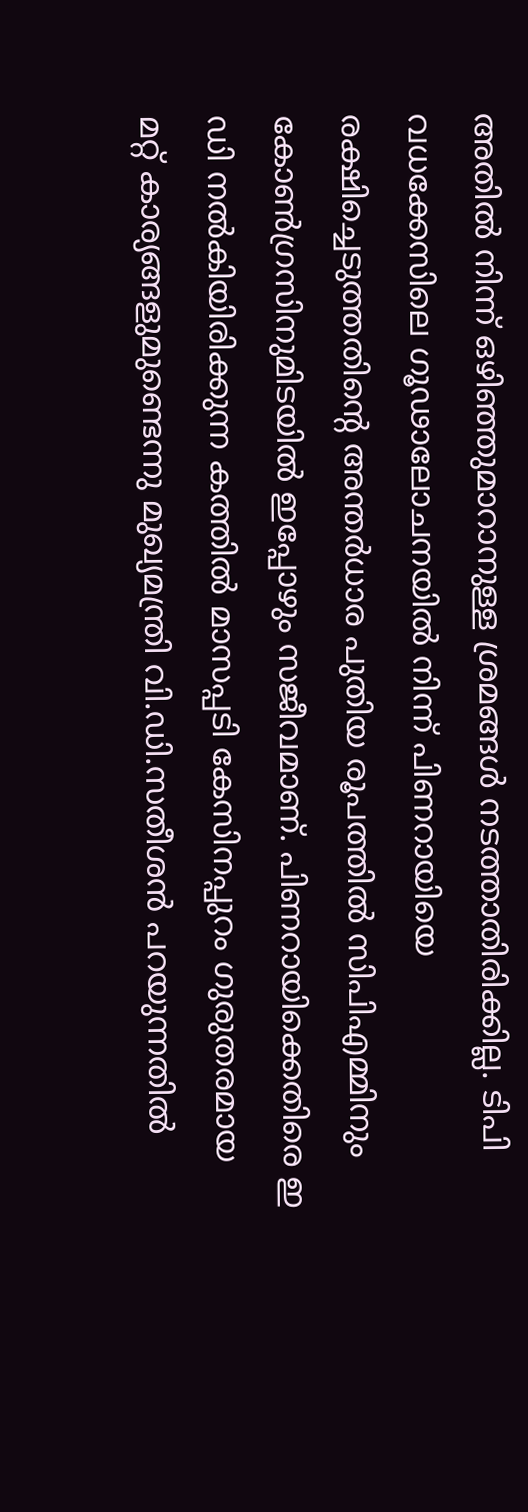അതില്‍ നിന്ന് ഒഴിഞ്ഞുമാറാനുള്ള ശ്രമങ്ങള്‍ നടത്താതിരിക്കില്ല. ടിപി വധക്കേസിലെ ഗൂഢാലോചനയില്‍ നിന്ന് പിണറായിയെ രക്ഷിച്ചെടുത്തതിന്റെ അന്തര്‍ധാര പുതിയ രൂപത്തില്‍ സിപിഎമ്മിനും കോണ്‍ഗ്രസിനുമിടയില്‍ ഇപ്പോഴും സജീവമാണ്. പിണറായിക്കെതിരെ ഇ ഡി നല്‍കിയിരിക്കുന്ന കത്തില്‍ മാസപ്പടി കേസിനപ്പുറം ഗുരുതരമായ മറ്റ് കാര്യങ്ങളുമുണ്ടെന്നു മുഖ്യമന്ത്രി വി.ഡി.സതീശന്‍ പറയുന്നതില്‍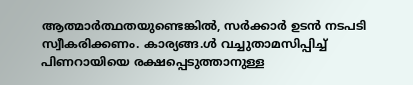ആത്മാര്‍ത്ഥതയുണ്ടെങ്കില്‍, സര്‍ക്കാര്‍ ഉടന്‍ നടപടി സ്വീകരിക്കണം. കാര്യങ്ങ.ള്‍ വച്ചുതാമസിപ്പിച്ച് പിണറായിയെ രക്ഷപ്പെടുത്താനുള്ള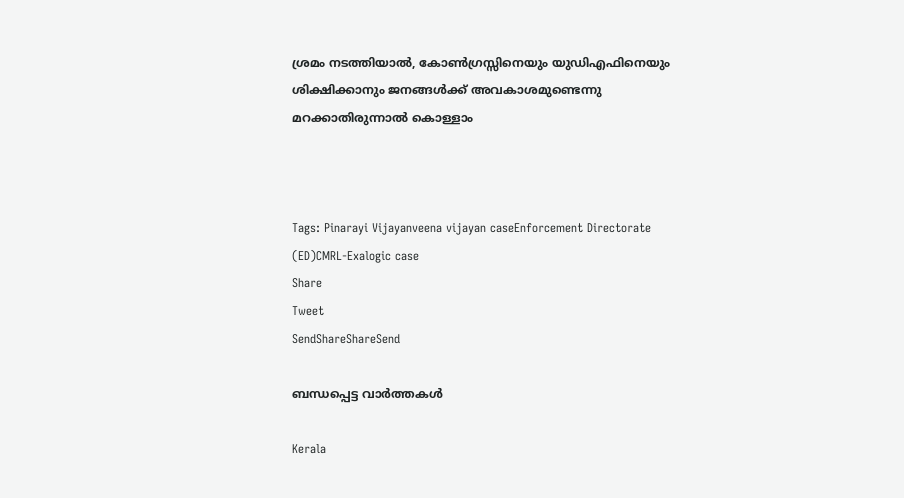ശ്രമം നടത്തിയാല്‍, കോണ്‍ഗ്രസ്സിനെയും യുഡിഎഫിനെയും ശിക്ഷിക്കാനും ജനങ്ങള്‍ക്ക് അവകാശമുണ്ടെന്നു മറക്കാതിരുന്നാല്‍ കൊള്ളാം



Tags: Pinarayi Vijayanveena vijayan caseEnforcement Directorate (ED)CMRL-Exalogic case
Share
Tweet
SendShareShareSend

ബന്ധപ്പെട്ട വാര്‍ത്തകള്‍

Kerala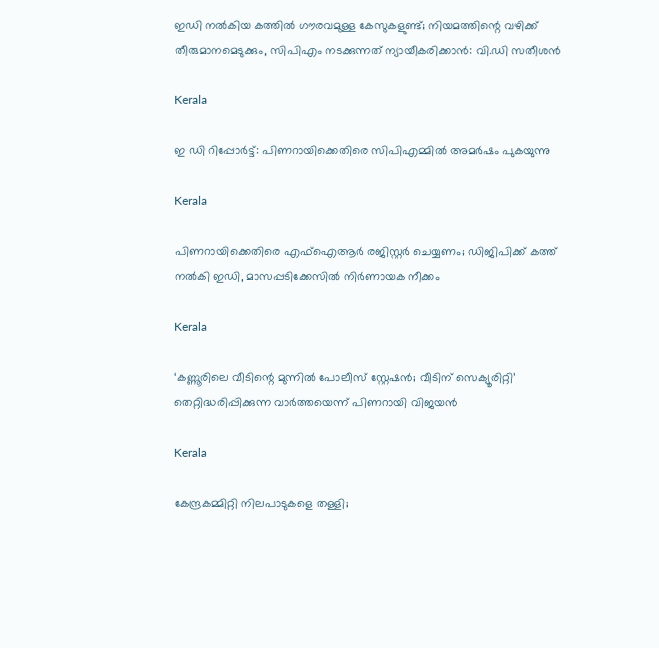ഇഡി നൽകിയ കത്തിൽ ഗൗരവമുള്ള കേസുകളുണ്ട്; നിയമത്തിന്റെ വഴിക്ക് തീരുമാനമെടുക്കും, സിപിഎം നടക്കുന്നത് ന്യായീകരിക്കാൻ: വി.ഡി സതീശൻ

Kerala

ഇ ഡി റിപ്പോര്‍ട്ട്: പിണറായിക്കെതിരെ സിപിഎമ്മില്‍ അമര്‍ഷം പുകയുന്നു

Kerala

പിണറായിക്കെതിരെ എഫ്ഐആർ രജിസ്റ്റർ ചെയ്യണം; ഡിജിപിക്ക് കത്ത് നൽകി ഇഡി, മാസപ്പടിക്കേസിൽ നിർണായക നീക്കം

Kerala

‘കണ്ണൂരിലെ വീടിന്റെ മുന്നിൽ പോലീസ് സ്റ്റേഷൻ; വീടിന് സെക്യൂരിറ്റി’ തെറ്റിദ്ധരിപ്പിക്കുന്ന വാർത്തയെന്ന് പിണറായി വിജയൻ

Kerala

കേന്ദ്രകമ്മിറ്റി നിലപാടുകളെ തള്ളി;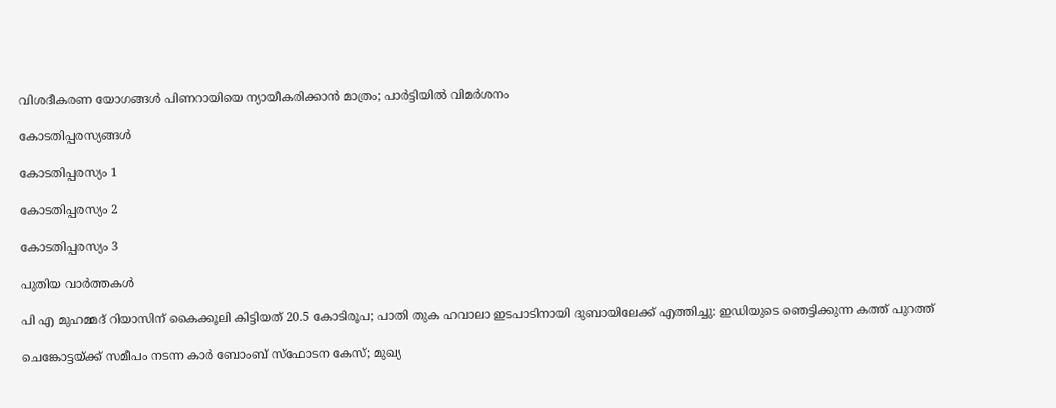വിശദീകരണ യോഗങ്ങള്‍ പിണറായിയെ ന്യായീകരിക്കാന്‍ മാത്രം; പാര്‍ട്ടിയില്‍ വിമര്‍ശനം

കോടതിപ്പരസ്യങ്ങള്‍

കോടതിപ്പരസ്യം 1

കോടതിപ്പരസ്യം 2

കോടതിപ്പരസ്യം 3

പുതിയ വാര്‍ത്തകള്‍

പി എ മുഹമ്മദ് റിയാസിന് കൈക്കൂലി കിട്ടിയത് 20.5 കോടിരൂപ; പാതി തുക ഹവാലാ ഇടപാടിനായി ദുബായിലേക്ക് എത്തിച്ചു: ഇഡിയുടെ ഞെട്ടിക്കുന്ന കത്ത് പുറത്ത്

ചെങ്കോട്ടയ്‌ക്ക് സമീപം നടന്ന കാർ ബോംബ് സ്‌ഫോടന കേസ്; മുഖ്യ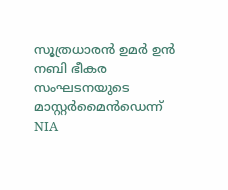സൂത്രധാരൻ ഉമർ ഉൻ നബി ഭീകര സംഘടനയുടെ മാസ്റ്റർമൈൻഡെന്ന് NIA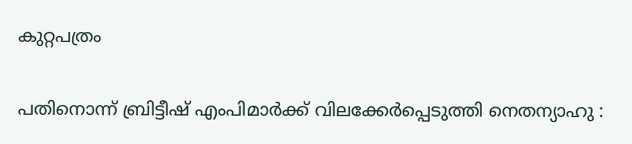കുറ്റപത്രം

പതിനൊന്ന് ബ്രിട്ടീഷ് എംപിമാർക്ക് വിലക്കേർപ്പെടുത്തി നെതന്യാഹു :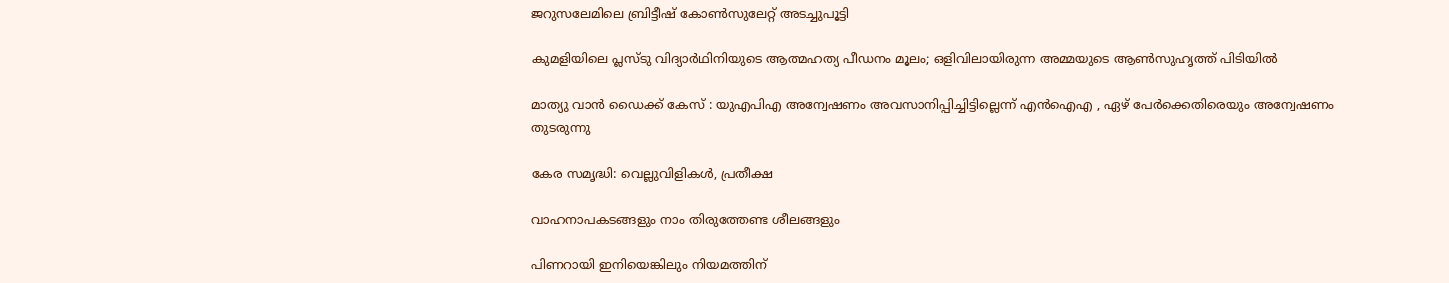ജറുസലേമിലെ ബ്രിട്ടീഷ് കോൺസുലേറ്റ് അടച്ചുപൂട്ടി

കുമളിയിലെ പ്ലസ്‌ടു വിദ്യാർഥിനിയുടെ ആത്മഹത്യ പീഡനം മൂലം; ഒളിവിലായിരുന്ന അമ്മയുടെ ആണ്‍സുഹൃത്ത് പിടിയില്‍

മാത്യു വാൻ ഡൈക്ക് കേസ് : യുഎപിഎ അന്വേഷണം അവസാനിപ്പിച്ചിട്ടില്ലെന്ന് എൻഐഎ , ഏഴ് പേർക്കെതിരെയും അന്വേഷണം തുടരുന്നു

കേര സമൃദ്ധി: വെല്ലുവിളികള്‍, പ്രതീക്ഷ

വാഹനാപകടങ്ങളും നാം തിരുത്തേണ്ട ശീലങ്ങളും

പിണറായി ഇനിയെങ്കിലും നിയമത്തിന്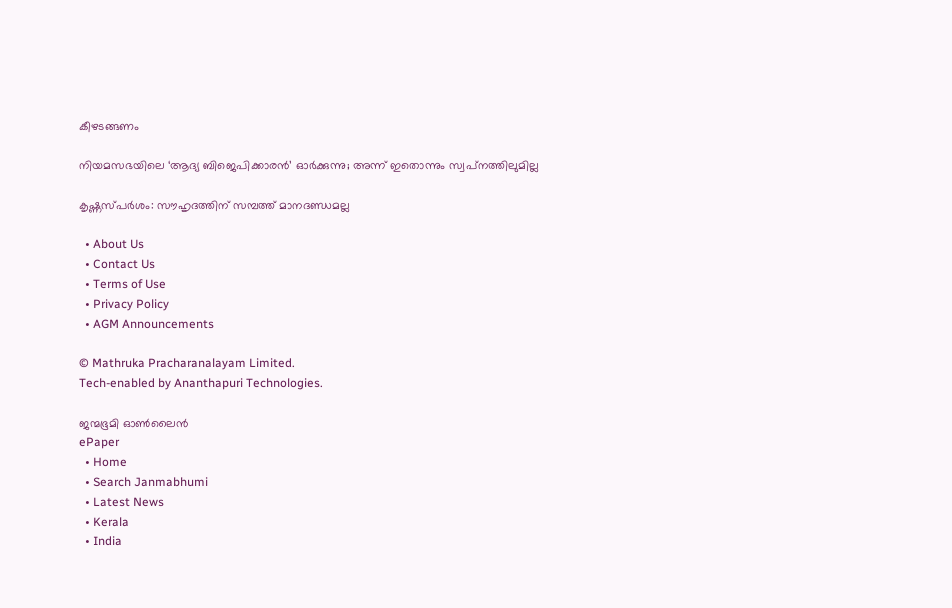കീഴടങ്ങണം

നിയമസഭയിലെ ‘ആദ്യ ബിജെപിക്കാരന്‍’ ഓര്‍ക്കുന്നു; അന്ന് ഇതൊന്നും സ്വപ്‌നത്തിലുമില്ല

കൃഷ്ണസ്പര്‍ശം: സൗഹൃദത്തിന് സമ്പത്ത് മാനദണ്ഡമല്ല

  • About Us
  • Contact Us
  • Terms of Use
  • Privacy Policy
  • AGM Announcements

© Mathruka Pracharanalayam Limited.
Tech-enabled by Ananthapuri Technologies.

ജന്മഭൂമി ഓണ്‍ലൈന്‍
ePaper
  • Home
  • Search Janmabhumi
  • Latest News
  • Kerala
  • India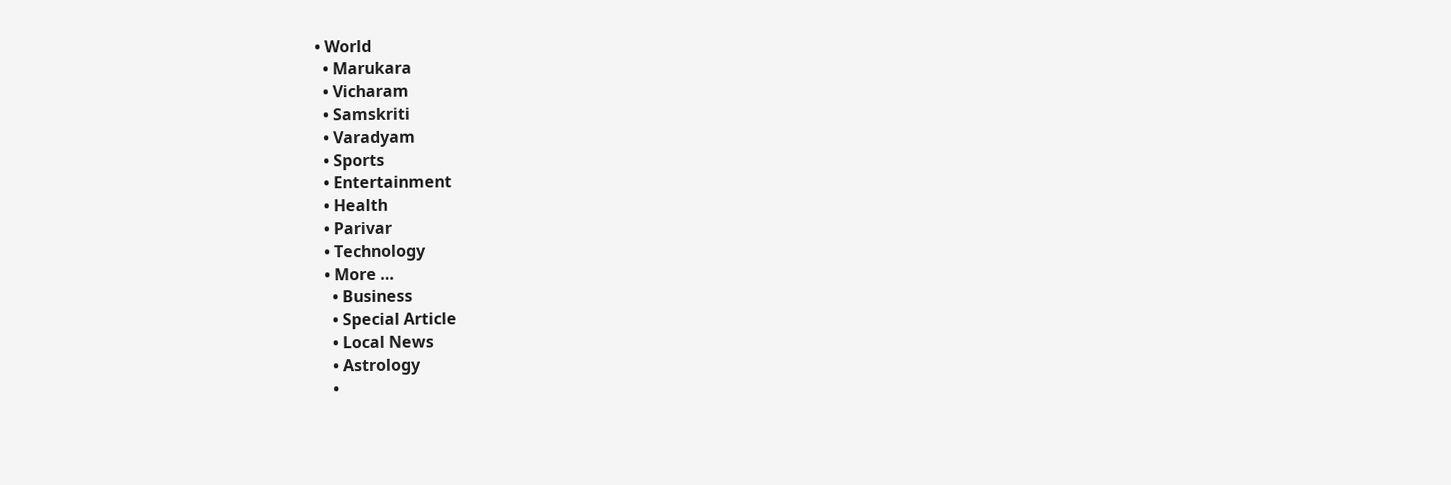• World
  • Marukara
  • Vicharam
  • Samskriti
  • Varadyam
  • Sports
  • Entertainment
  • Health
  • Parivar
  • Technology
  • More …
    • Business
    • Special Article
    • Local News
    • Astrology
    •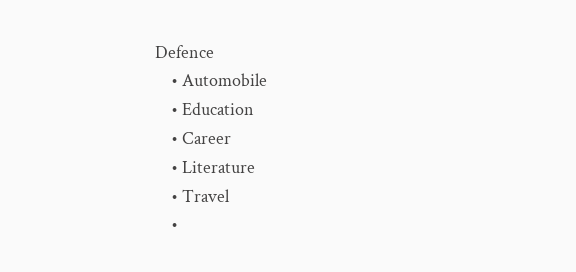Defence
    • Automobile
    • Education
    • Career
    • Literature
    • Travel
    •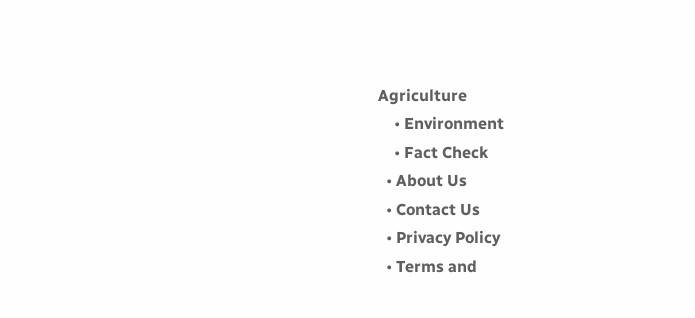Agriculture
    • Environment
    • Fact Check
  • About Us
  • Contact Us
  • Privacy Policy
  • Terms and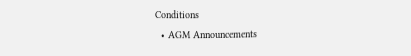Conditions
  • AGM Announcements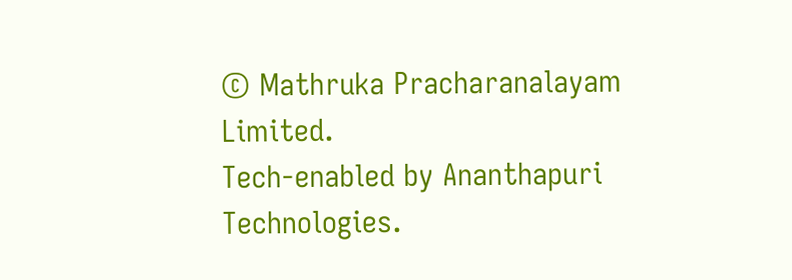© Mathruka Pracharanalayam Limited.
Tech-enabled by Ananthapuri Technologies.